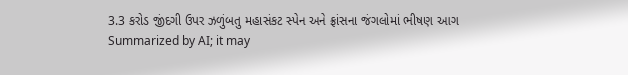3.3 કરોડ જીંદગી ઉપર ઝળુંબતુ મહાસંકટ સ્પેન અને ફ્રાંસના જંગલોમાં ભીષણ આગ
Summarized by AI; it may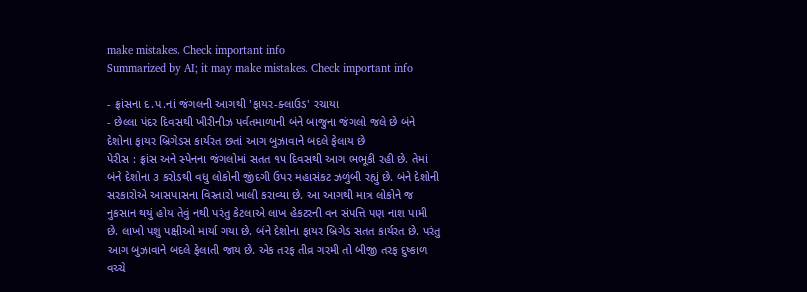make mistakes. Check important info
Summarized by AI; it may make mistakes. Check important info

- ફ્રાંસના દ.પ.નાં જંગલની આગથી 'ફાયર-ક્લાઉડ' રચાયા
- છેલ્લા પંદર દિવસથી ખીરીનીઝ પર્વતમાળાની બંને બાજુના જંગલો જલે છે બંને દેશોના ફાયર બ્રિગેડસ કાર્યરત છતાં આગ બુઝાવાને બદલે ફેલાય છે
પેરીસ : ફ્રાંસ અને સ્પેનના જંગલોમાં સતત ૧૫ દિવસથી આગ ભભૂકી રહી છે. તેમાં બંને દેશોના ૩ કરોડથી વધુ લોકોની જીંદગી ઉપર મહાસંકટ ઝળુંબી રહ્યું છે. બંને દેશોની સરકારોએ આસપાસના વિસ્તારો ખાલી કરાવ્યા છે. આ આગથી માત્ર લોકોને જ નુકસાન થયું હોય તેવું નથી પરંતુ કેટલાએ લાખ હેકટરની વન સંપત્તિ પણ નાશ પામી છે. લાખો પશુ પક્ષીઓ માર્યા ગયા છે. બંને દેશોના ફાયર બ્રિગેડ સતત કાર્યરત છે. પરંતુ આગ બુઝાવાને બદલે ફેલાતી જાય છે. એક તરફ તીવ્ર ગરમી તો બીજી તરફ દુષ્કાળ વચ્ચે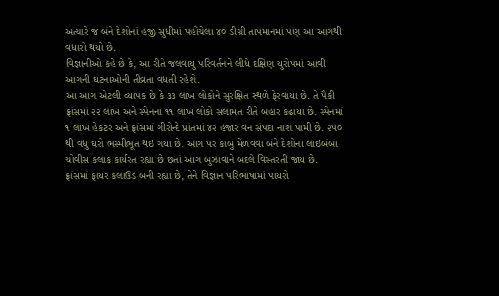અત્યારે જ બંને દેશોનાં હજી સુધીમાં પહોંચેલા ૪૦ ડીગ્રી તાપમાનમાં પણ આ આગથી વધારો થયો છે.
વિજ્ઞાનીઓ કહે છે કે, આ રીતે જલવાયુ પરિવર્તનને લીધે દક્ષિણ યુરોપમાં આવી આગની ઘટનાઓની તીવ્રતા વધતી રહેશે.
આ આગ એટલી વ્યાપક છે કે ૩૩ લાખ લોકોને સુરક્ષિત સ્થળે ફેરવાયા છે. તે પૈકી ફ્રાંસમાં ૨૨ લાખ અને સ્પેનના ૧૧ લાખ લોકો સલામત રીતે બહાર કઢાયા છે. સ્પેનમાં ૧ લાખ હેકટર અને ફ્રાંસમાં ગીરોન્દે પ્રાંતમાં ૪૨ હજાર વન સંપદા નાશ પામી છે. ૨૫૦ થી વધુ ઘરો ભસ્મીભૂત થઇ ગયા છે. આગ પર કાબુ મેળવવા બંને દેશોના લાઇબંબા ચોવીસ કલાક કાર્યરત રહ્યા છે છતાં આગ બુઝાવાને બદલે વિસ્તરતી જાય છે.
ફ્રાંસમાં ફાયર કલાઉડ બની રહ્યા છે, તેને વિજ્ઞાન પરિભાષામાં પાયરો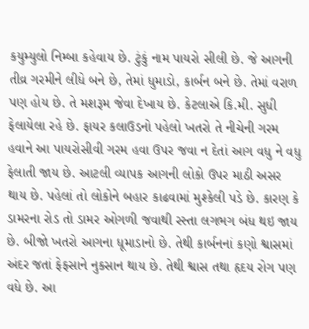કયુમ્યુલો નિમ્બા કહેવાય છે. ટુંકું નામ પાયરો સીલી છે. જે આગની તીવ્ર ગરમીને લીધે બને છે, તેમાં ધુમાડો, કાર્બન બને છે. તેમાં વરાળ પણ હોય છે. તે મશરૂમ જેવા દેખાય છે. કેટલાએ કિ.મી. સુધી ફેલાયેલા રહે છે. ફાયર કલાઉડનો પહેલો ખતરો તે નીચેની ગરમ હવાને આ પાયરોસીવી ગરમ હવા ઉપર જવા ન દેતાં આગ વધુ ને વધુ ફેલાતી જાય છે. આટલી વ્યાપક આગની લોકો ઉપર માઠી અસર થાય છે. પહેલાં તો લોકોને બહાર કાઢવામાં મુશ્કેલી પડે છે. કારણ કે ડામરના રોડ તો ડામર ઓગળી જવાથી રસ્તા લગભગ બંધ થઇ જાય છે. બીજો ખતરો આગના ધૂમાડાનો છે. તેથી કાર્બનનાં કણો શ્વાસમાં અંદર જતાં ફેફસાને નુકસાન થાય છે. તેથી શ્વાસ તથા હૃદય રોગ પણ વધે છે. આ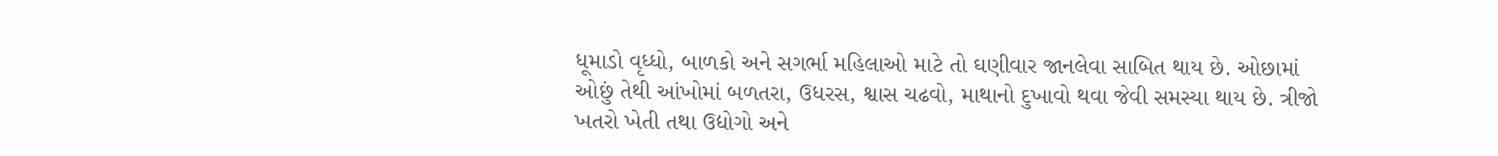ધૂમાડો વૃધ્ધો, બાળકો અને સગર્ભા મહિલાઓ માટે તો ઘણીવાર જાનલેવા સાબિત થાય છે. ઓછામાં ઓછું તેથી આંખોમાં બળતરા, ઉધરસ, શ્વાસ ચઢવો, માથાનો દુખાવો થવા જેવી સમસ્યા થાય છે. ત્રીજો ખતરો ખેતી તથા ઉદ્યોગો અને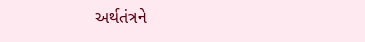અર્થતંત્રને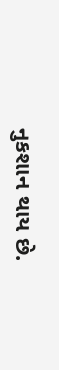નુકશાન થાય છે.